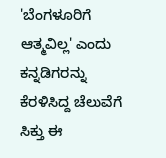'ಬೆಂಗಳೂರಿಗೆ ಆತ್ಮವಿಲ್ಲ' ಎಂದು ಕನ್ನಡಿಗರನ್ನು ಕೆರಳಿಸಿದ್ದ ಚೆಲುವೆಗೆ ಸಿಕ್ತು ಈ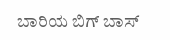ಬಾರಿಯ ಬಿಗ್ ಬಾಸ್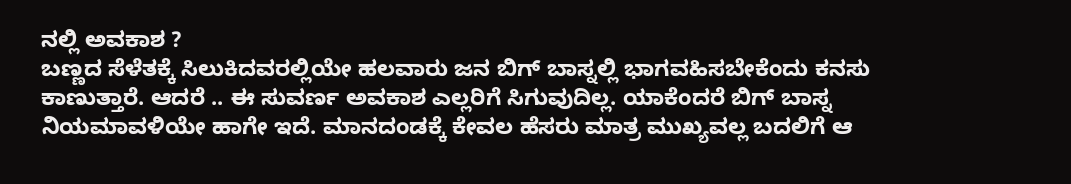ನಲ್ಲಿ ಅವಕಾಶ ?
ಬಣ್ಣದ ಸೆಳೆತಕ್ಕೆ ಸಿಲುಕಿದವರಲ್ಲಿಯೇ ಹಲವಾರು ಜನ ಬಿಗ್ ಬಾಸ್ನಲ್ಲಿ ಭಾಗವಹಿಸಬೇಕೆಂದು ಕನಸು ಕಾಣುತ್ತಾರೆ. ಆದರೆ .. ಈ ಸುವರ್ಣ ಅವಕಾಶ ಎಲ್ಲರಿಗೆ ಸಿಗುವುದಿಲ್ಲ. ಯಾಕೆಂದರೆ ಬಿಗ್ ಬಾಸ್ನ ನಿಯಮಾವಳಿಯೇ ಹಾಗೇ ಇದೆ. ಮಾನದಂಡಕ್ಕೆ ಕೇವಲ ಹೆಸರು ಮಾತ್ರ ಮುಖ್ಯವಲ್ಲ ಬದಲಿಗೆ ಆ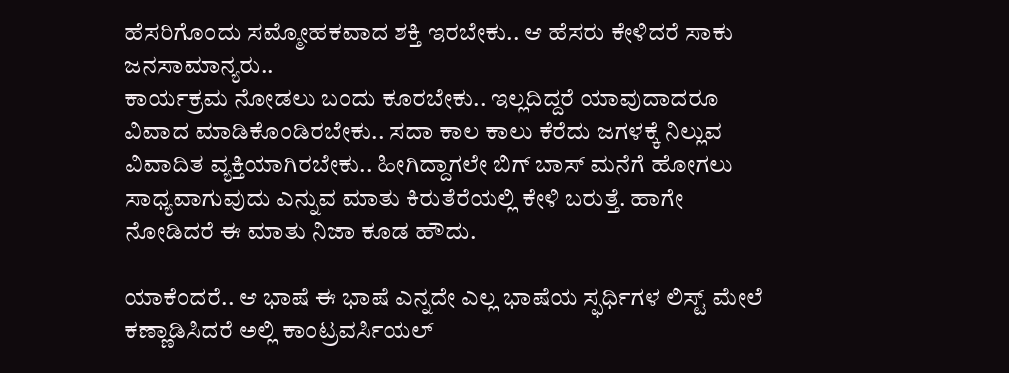ಹೆಸರಿಗೊಂದು ಸಮ್ಮೋಹಕವಾದ ಶಕ್ತಿ ಇರಬೇಕು.. ಆ ಹೆಸರು ಕೇಳಿದರೆ ಸಾಕು ಜನಸಾಮಾನ್ಯರು..
ಕಾರ್ಯಕ್ರಮ ನೋಡಲು ಬಂದು ಕೂರಬೇಕು.. ಇಲ್ಲದಿದ್ದರೆ ಯಾವುದಾದರೂ ವಿವಾದ ಮಾಡಿಕೊಂಡಿರಬೇಕು.. ಸದಾ ಕಾಲ ಕಾಲು ಕೆರೆದು ಜಗಳಕ್ಕೆ ನಿಲ್ಲುವ ವಿವಾದಿತ ವ್ಯಕ್ತಿಯಾಗಿರಬೇಕು.. ಹೀಗಿದ್ದಾಗಲೇ ಬಿಗ್ ಬಾಸ್ ಮನೆಗೆ ಹೋಗಲು ಸಾಧ್ಯವಾಗುವುದು ಎನ್ನುವ ಮಾತು ಕಿರುತೆರೆಯಲ್ಲಿ ಕೇಳಿ ಬರುತ್ತೆ. ಹಾಗೇ ನೋಡಿದರೆ ಈ ಮಾತು ನಿಜಾ ಕೂಡ ಹೌದು.

ಯಾಕೆಂದರೆ.. ಆ ಭಾಷೆ ಈ ಭಾಷೆ ಎನ್ನದೇ ಎಲ್ಲ ಭಾಷೆಯ ಸ್ಫರ್ಧಿಗಳ ಲಿಸ್ಟ್ ಮೇಲೆ ಕಣ್ಣಾಡಿಸಿದರೆ ಅಲ್ಲಿ ಕಾಂಟ್ರವರ್ಸಿಯಲ್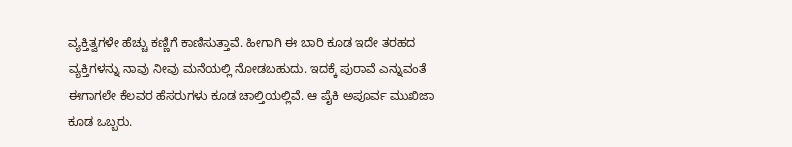ವ್ಯಕ್ತಿತ್ವಗಳೇ ಹೆಚ್ಚು ಕಣ್ಣಿಗೆ ಕಾಣಿಸುತ್ತಾವೆ. ಹೀಗಾಗಿ ಈ ಬಾರಿ ಕೂಡ ಇದೇ ತರಹದ ವ್ಯಕ್ತಿಗಳನ್ನು ನಾವು ನೀವು ಮನೆಯಲ್ಲಿ ನೋಡಬಹುದು. ಇದಕ್ಕೆ ಪುರಾವೆ ಎನ್ನುವಂತೆ ಈಗಾಗಲೇ ಕೆಲವರ ಹೆಸರುಗಳು ಕೂಡ ಚಾಲ್ತಿಯಲ್ಲಿವೆ. ಆ ಪೈಕಿ ಅಪೂರ್ವ ಮುಖಿಜಾ ಕೂಡ ಒಬ್ಬರು.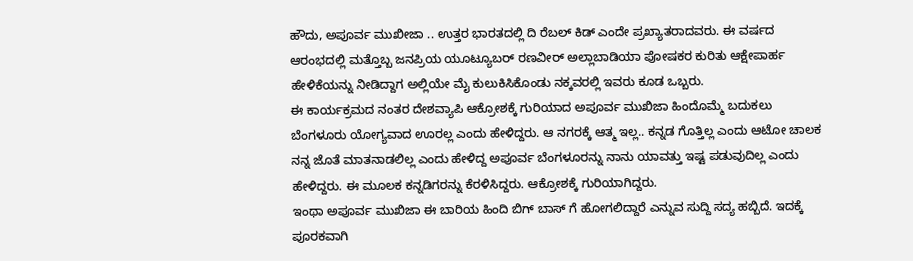ಹೌದು, ಅಪೂರ್ವ ಮುಖೀಜಾ .. ಉತ್ತರ ಭಾರತದಲ್ಲಿ ದಿ ರೆಬಲ್ ಕಿಡ್ ಎಂದೇ ಪ್ರಖ್ಯಾತರಾದವರು. ಈ ವರ್ಷದ ಆರಂಭದಲ್ಲಿ ಮತ್ತೊಬ್ಬ ಜನಪ್ರಿಯ ಯೂಟ್ಯೂಬರ್ ರಣವೀರ್ ಅಲ್ಲಾಬಾಡಿಯಾ ಪೋಷಕರ ಕುರಿತು ಆಕ್ಷೇಪಾರ್ಹ ಹೇಳಿಕೆಯನ್ನು ನೀಡಿದ್ದಾಗ ಅಲ್ಲಿಯೇ ಮೈ ಕುಲುಕಿಸಿಕೊಂಡು ನಕ್ಕವರಲ್ಲಿ ಇವರು ಕೂಡ ಒಬ್ಬರು.
ಈ ಕಾರ್ಯಕ್ರಮದ ನಂತರ ದೇಶವ್ಯಾಪಿ ಆಕ್ರೋಶಕ್ಕೆ ಗುರಿಯಾದ ಅಪೂರ್ವ ಮುಖಿಜಾ ಹಿಂದೊಮ್ಮೆ ಬದುಕಲು ಬೆಂಗಳೂರು ಯೋಗ್ಯವಾದ ಊರಲ್ಲ ಎಂದು ಹೇಳಿದ್ದರು. ಆ ನಗರಕ್ಕೆ ಆತ್ಮ ಇಲ್ಲ.. ಕನ್ನಡ ಗೊತ್ತಿಲ್ಲ ಎಂದು ಆಟೋ ಚಾಲಕ ನನ್ನ ಜೊತೆ ಮಾತನಾಡಲಿಲ್ಲ ಎಂದು ಹೇಳಿದ್ದ ಅಪೂರ್ವ ಬೆಂಗಳೂರನ್ನು ನಾನು ಯಾವತ್ತು ಇಷ್ಟ ಪಡುವುದಿಲ್ಲ ಎಂದು ಹೇಳಿದ್ದರು. ಈ ಮೂಲಕ ಕನ್ನಡಿಗರನ್ನು ಕೆರಳಿಸಿದ್ದರು. ಆಕ್ರೋಶಕ್ಕೆ ಗುರಿಯಾಗಿದ್ದರು.
ಇಂಥಾ ಅಪೂರ್ವ ಮುಖಿಜಾ ಈ ಬಾರಿಯ ಹಿಂದಿ ಬಿಗ್ ಬಾಸ್ ಗೆ ಹೋಗಲಿದ್ದಾರೆ ಎನ್ನುವ ಸುದ್ದಿ ಸದ್ಯ ಹಬ್ಬಿದೆ. ಇದಕ್ಕೆ ಪೂರಕವಾಗಿ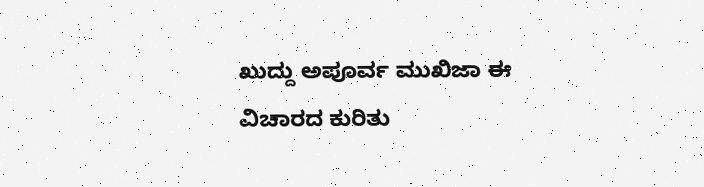ಖುದ್ದು ಅಪೂರ್ವ ಮುಖಿಜಾ ಈ ವಿಚಾರದ ಕುರಿತು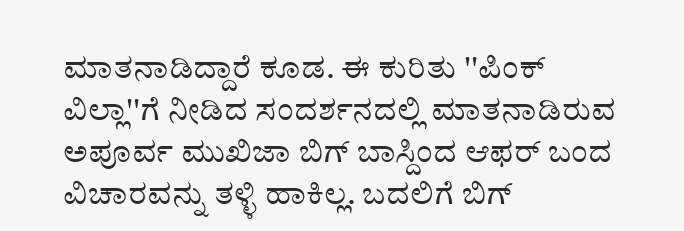ಮಾತನಾಡಿದ್ದಾರೆ ಕೂಡ. ಈ ಕುರಿತು ''ಪಿಂಕ್ ವಿಲ್ಲಾ''ಗೆ ನೀಡಿದ ಸಂದರ್ಶನದಲ್ಲಿ ಮಾತನಾಡಿರುವ ಅಪೂರ್ವ ಮುಖಿಜಾ ಬಿಗ್ ಬಾಸ್ದಿಂದ ಆಫರ್ ಬಂದ ವಿಚಾರವನ್ನು ತಳ್ಳಿ ಹಾಕಿಲ್ಲ. ಬದಲಿಗೆ ಬಿಗ್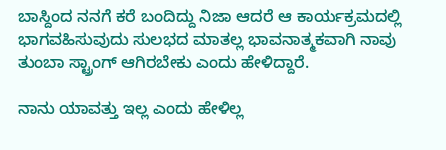ಬಾಸ್ದಿಂದ ನನಗೆ ಕರೆ ಬಂದಿದ್ದು ನಿಜಾ ಆದರೆ ಆ ಕಾರ್ಯಕ್ರಮದಲ್ಲಿ ಭಾಗವಹಿಸುವುದು ಸುಲಭದ ಮಾತಲ್ಲ ಭಾವನಾತ್ಮಕವಾಗಿ ನಾವು ತುಂಬಾ ಸ್ಟ್ರಾಂಗ್ ಆಗಿರಬೇಕು ಎಂದು ಹೇಳಿದ್ದಾರೆ.

ನಾನು ಯಾವತ್ತು ಇಲ್ಲ ಎಂದು ಹೇಳಿಲ್ಲ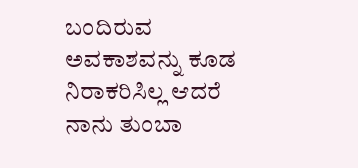ಬಂದಿರುವ ಅವಕಾಶವನ್ನು ಕೂಡ ನಿರಾಕರಿಸಿಲ್ಲ ಆದರೆ ನಾನು ತುಂಬಾ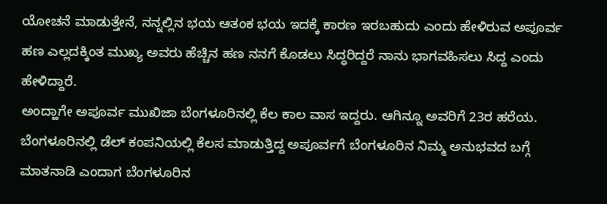ಯೋಚನೆ ಮಾಡುತ್ತೇನೆ, ನನ್ನಲ್ಲಿನ ಭಯ ಆತಂಕ ಭಯ ಇದಕ್ಕೆ ಕಾರಣ ಇರಬಹುದು ಎಂದು ಹೇಳಿರುವ ಅಪೂರ್ವ ಹಣ ಎಲ್ಲದಕ್ಕಿಂತ ಮುಖ್ಯ ಅವರು ಹೆಚ್ಚಿನ ಹಣ ನನಗೆ ಕೊಡಲು ಸಿದ್ಧರಿದ್ದರೆ ನಾನು ಭಾಗವಹಿಸಲು ಸಿದ್ದ ಎಂದು ಹೇಳಿದ್ದಾರೆ.
ಅಂದ್ಹಾಗೇ ಅಪೂರ್ವ ಮುಖಿಜಾ ಬೆಂಗಳೂರಿನಲ್ಲಿ ಕೆಲ ಕಾಲ ವಾಸ ಇದ್ದರು. ಆಗಿನ್ನೂ ಅವರಿಗೆ 23ರ ಹರೆಯ. ಬೆಂಗಳೂರಿನಲ್ಲಿ ಡೆಲ್ ಕಂಪನಿಯಲ್ಲಿ ಕೆಲಸ ಮಾಡುತ್ತಿದ್ದ ಅಪೂರ್ವಗೆ ಬೆಂಗಳೂರಿನ ನಿಮ್ಮ ಅನುಭವದ ಬಗ್ಗೆ ಮಾತನಾಡಿ ಎಂದಾಗ ಬೆಂಗಳೂರಿನ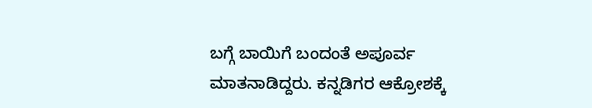ಬಗ್ಗೆ ಬಾಯಿಗೆ ಬಂದಂತೆ ಅಪೂರ್ವ ಮಾತನಾಡಿದ್ದರು. ಕನ್ನಡಿಗರ ಆಕ್ರೋಶಕ್ಕೆ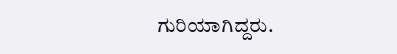ಗುರಿಯಾಗಿದ್ದರು.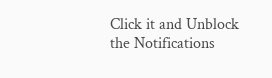Click it and Unblock the Notifications